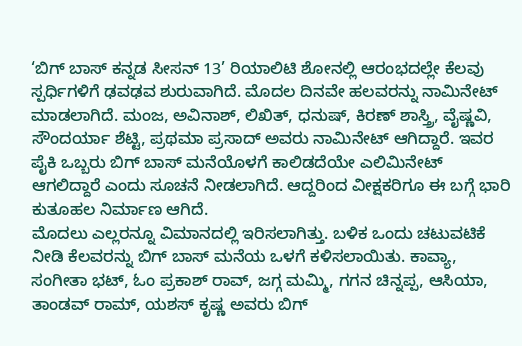‘ಬಿಗ್ ಬಾಸ್ ಕನ್ನಡ ಸೀಸನ್ 13’ ರಿಯಾಲಿಟಿ ಶೋನಲ್ಲಿ ಆರಂಭದಲ್ಲೇ ಕೆಲವು ಸ್ಪರ್ಧಿಗಳಿಗೆ ಢವಢವ ಶುರುವಾಗಿದೆ. ಮೊದಲ ದಿನವೇ ಹಲವರನ್ನು ನಾಮಿನೇಟ್ ಮಾಡಲಾಗಿದೆ. ಮಂಜ, ಅವಿನಾಶ್, ಲಿಖಿತ್, ಧನುಷ್, ಕಿರಣ್ ಶಾಸ್ತ್ರಿ, ವೈಷ್ಣವಿ, ಸೌಂದರ್ಯಾ ಶೆಟ್ಟಿ, ಪ್ರಥಮಾ ಪ್ರಸಾದ್ ಅವರು ನಾಮಿನೇಟ್ ಆಗಿದ್ದಾರೆ. ಇವರ ಪೈಕಿ ಒಬ್ಬರು ಬಿಗ್ ಬಾಸ್ ಮನೆಯೊಳಗೆ ಕಾಲಿಡದೆಯೇ ಎಲಿಮಿನೇಟ್ ಆಗಲಿದ್ದಾರೆ ಎಂದು ಸೂಚನೆ ನೀಡಲಾಗಿದೆ. ಆದ್ದರಿಂದ ವೀಕ್ಷಕರಿಗೂ ಈ ಬಗ್ಗೆ ಭಾರಿ ಕುತೂಹಲ ನಿರ್ಮಾಣ ಆಗಿದೆ.
ಮೊದಲು ಎಲ್ಲರನ್ನೂ ವಿಮಾನದಲ್ಲಿ ಇರಿಸಲಾಗಿತ್ತು. ಬಳಿಕ ಒಂದು ಚಟುವಟಿಕೆ ನೀಡಿ ಕೆಲವರನ್ನು ಬಿಗ್ ಬಾಸ್ ಮನೆಯ ಒಳಗೆ ಕಳಿಸಲಾಯಿತು. ಕಾವ್ಯಾ, ಸಂಗೀತಾ ಭಟ್, ಓಂ ಪ್ರಕಾಶ್ ರಾವ್, ಜಗ್ಗ ಮಮ್ಮಿ, ಗಗನ ಚಿನ್ನಪ್ಪ, ಆಸಿಯಾ, ತಾಂಡವ್ ರಾಮ್, ಯಶಸ್ ಕೃಷ್ಣ ಅವರು ಬಿಗ್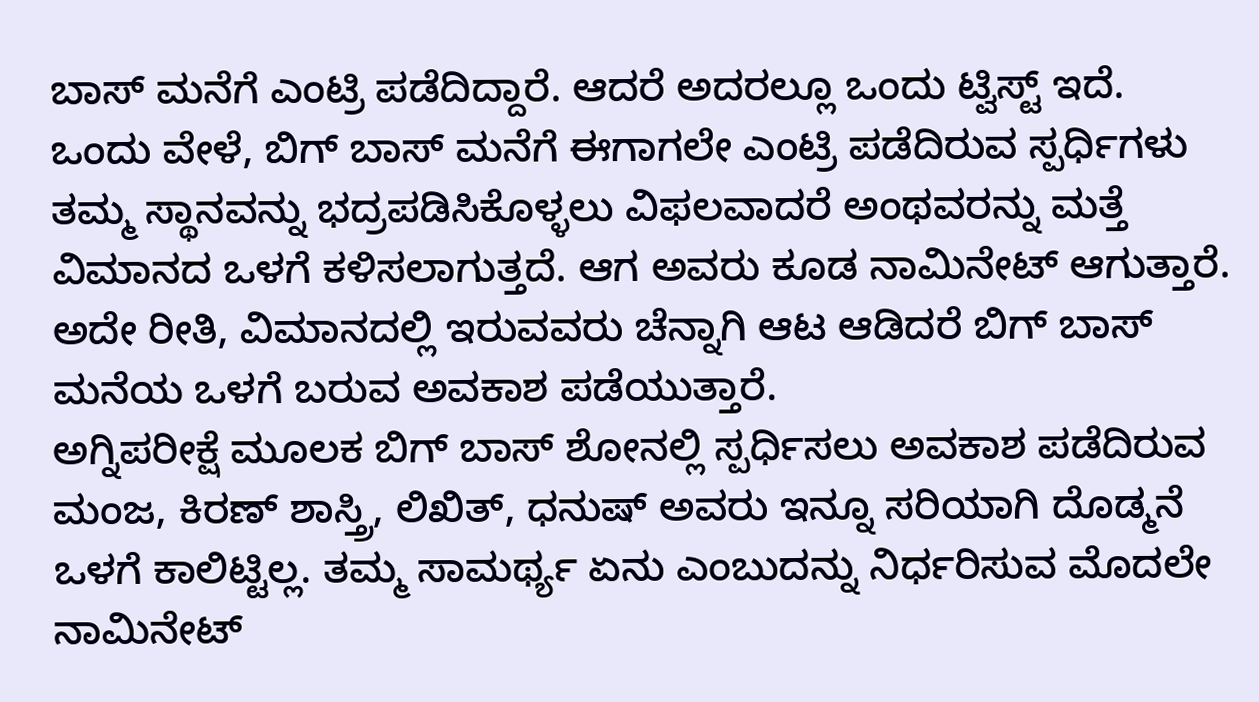ಬಾಸ್ ಮನೆಗೆ ಎಂಟ್ರಿ ಪಡೆದಿದ್ದಾರೆ. ಆದರೆ ಅದರಲ್ಲೂ ಒಂದು ಟ್ವಿಸ್ಟ್ ಇದೆ.
ಒಂದು ವೇಳೆ, ಬಿಗ್ ಬಾಸ್ ಮನೆಗೆ ಈಗಾಗಲೇ ಎಂಟ್ರಿ ಪಡೆದಿರುವ ಸ್ಪರ್ಧಿಗಳು ತಮ್ಮ ಸ್ಥಾನವನ್ನು ಭದ್ರಪಡಿಸಿಕೊಳ್ಳಲು ವಿಫಲವಾದರೆ ಅಂಥವರನ್ನು ಮತ್ತೆ ವಿಮಾನದ ಒಳಗೆ ಕಳಿಸಲಾಗುತ್ತದೆ. ಆಗ ಅವರು ಕೂಡ ನಾಮಿನೇಟ್ ಆಗುತ್ತಾರೆ. ಅದೇ ರೀತಿ, ವಿಮಾನದಲ್ಲಿ ಇರುವವರು ಚೆನ್ನಾಗಿ ಆಟ ಆಡಿದರೆ ಬಿಗ್ ಬಾಸ್ ಮನೆಯ ಒಳಗೆ ಬರುವ ಅವಕಾಶ ಪಡೆಯುತ್ತಾರೆ.
ಅಗ್ನಿಪರೀಕ್ಷೆ ಮೂಲಕ ಬಿಗ್ ಬಾಸ್ ಶೋನಲ್ಲಿ ಸ್ಪರ್ಧಿಸಲು ಅವಕಾಶ ಪಡೆದಿರುವ ಮಂಜ, ಕಿರಣ್ ಶಾಸ್ತ್ರಿ, ಲಿಖಿತ್, ಧನುಷ್ ಅವರು ಇನ್ನೂ ಸರಿಯಾಗಿ ದೊಡ್ಮನೆ ಒಳಗೆ ಕಾಲಿಟ್ಟಿಲ್ಲ. ತಮ್ಮ ಸಾಮರ್ಥ್ಯ ಏನು ಎಂಬುದನ್ನು ನಿರ್ಧರಿಸುವ ಮೊದಲೇ ನಾಮಿನೇಟ್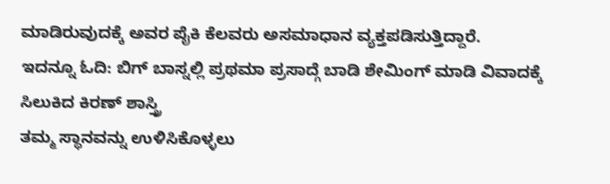ಮಾಡಿರುವುದಕ್ಕೆ ಅವರ ಪೈಕಿ ಕೆಲವರು ಅಸಮಾಧಾನ ವ್ಯಕ್ತಪಡಿಸುತ್ತಿದ್ದಾರೆ.
ಇದನ್ನೂ ಓದಿ: ಬಿಗ್ ಬಾಸ್ನಲ್ಲಿ ಪ್ರಥಮಾ ಪ್ರಸಾದ್ಗೆ ಬಾಡಿ ಶೇಮಿಂಗ್ ಮಾಡಿ ವಿವಾದಕ್ಕೆ ಸಿಲುಕಿದ ಕಿರಣ್ ಶಾಸ್ತ್ರಿ
ತಮ್ಮ ಸ್ಥಾನವನ್ನು ಉಳಿಸಿಕೊಳ್ಳಲು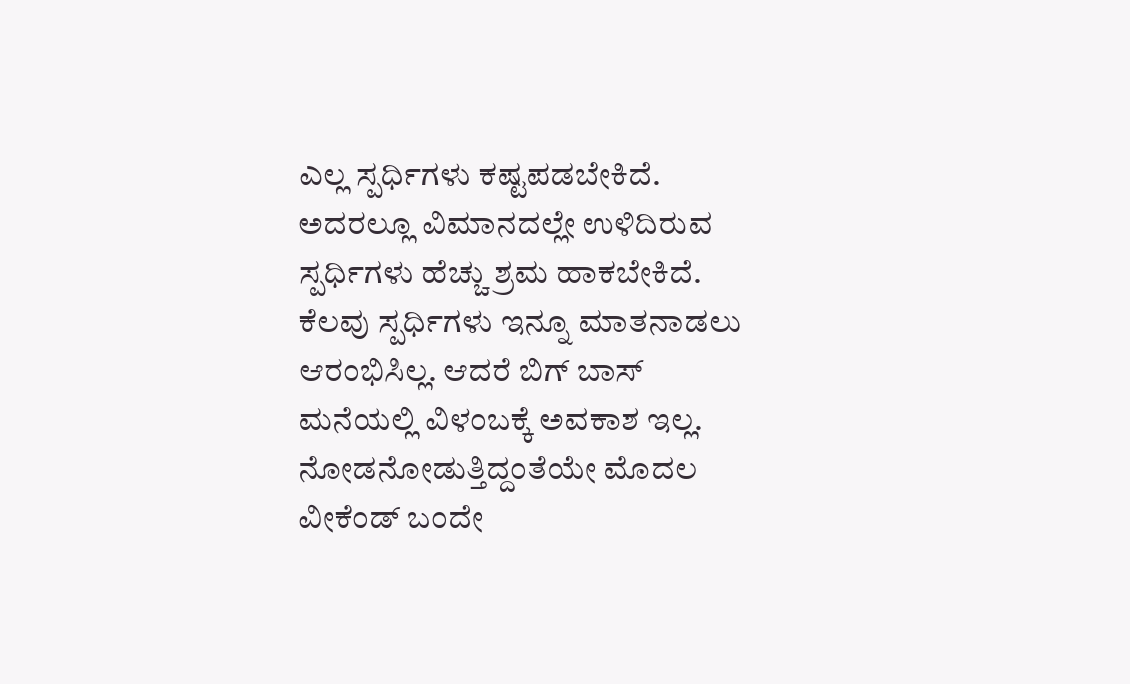ಎಲ್ಲ ಸ್ಪರ್ಧಿಗಳು ಕಷ್ಟಪಡಬೇಕಿದೆ. ಅದರಲ್ಲೂ ವಿಮಾನದಲ್ಲೇ ಉಳಿದಿರುವ ಸ್ಪರ್ಧಿಗಳು ಹೆಚ್ಚು ಶ್ರಮ ಹಾಕಬೇಕಿದೆ. ಕೆಲವು ಸ್ಪರ್ಧಿಗಳು ಇನ್ನೂ ಮಾತನಾಡಲು ಆರಂಭಿಸಿಲ್ಲ. ಆದರೆ ಬಿಗ್ ಬಾಸ್ ಮನೆಯಲ್ಲಿ ವಿಳಂಬಕ್ಕೆ ಅವಕಾಶ ಇಲ್ಲ. ನೋಡನೋಡುತ್ತಿದ್ದಂತೆಯೇ ಮೊದಲ ವೀಕೆಂಡ್ ಬಂದೇ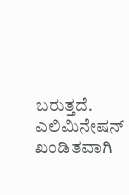ಬರುತ್ತದೆ. ಎಲಿಮಿನೇಷನ್ ಖಂಡಿತವಾಗಿ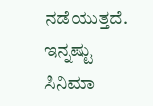ನಡೆಯುತ್ತದೆ.
ಇನ್ನಷ್ಟು ಸಿನಿಮಾ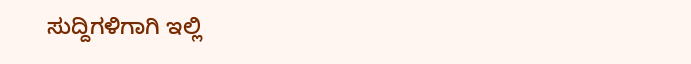ಸುದ್ದಿಗಳಿಗಾಗಿ ಇಲ್ಲಿ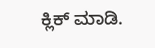ಕ್ಲಿಕ್ ಮಾಡಿ.